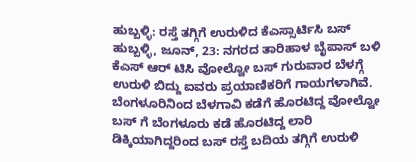ಹುಬ್ಬಳ್ಳಿ: ರಸ್ತೆ ತಗ್ಗಿಗೆ ಉರುಳಿದ ಕೆಎಸ್ಸಾರ್ಟಿಸಿ ಬಸ್
ಹುಬ್ಬಳ್ಳಿ, ಜೂನ್, 23: ನಗರದ ತಾರಿಹಾಳ ಬೈಪಾಸ್ ಬಳಿ ಕೆಎಸ್ ಆರ್ ಟಿಸಿ ವೋಲ್ವೋ ಬಸ್ ಗುರುವಾರ ಬೆಳಗ್ಗೆ ಉರುಳಿ ಬಿದ್ದು ಐವರು ಪ್ರಯಾಣಿಕರಿಗೆ ಗಾಯಗಳಾಗಿವೆ.
ಬೆಂಗಳೂರಿನಿಂದ ಬೆಳಗಾವಿ ಕಡೆಗೆ ಹೊರಟಿದ್ದ ವೋಲ್ವೋ ಬಸ್ ಗೆ ಬೆಂಗಳೂರು ಕಡೆ ಹೊರಟಿದ್ದ ಲಾರಿ ಡಿಕ್ಕಿಯಾಗಿದ್ದರಿಂದ ಬಸ್ ರಸ್ತೆ ಬದಿಯ ತಗ್ಗಿಗೆ ಉರುಳಿ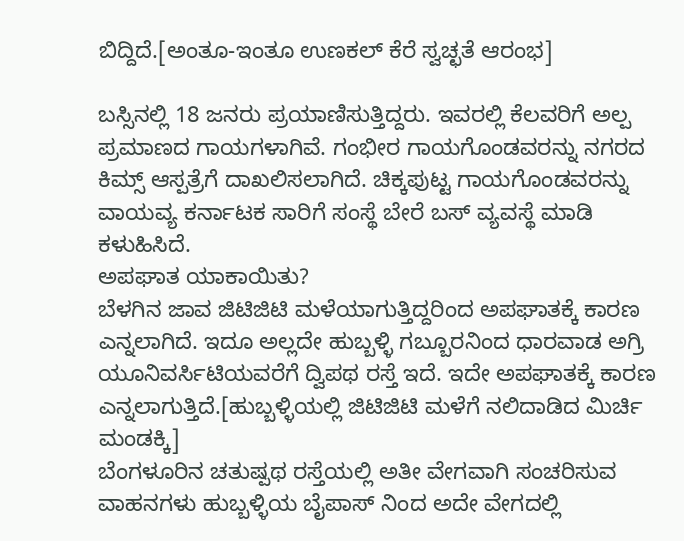ಬಿದ್ದಿದೆ.[ಅಂತೂ-ಇಂತೂ ಉಣಕಲ್ ಕೆರೆ ಸ್ವಚ್ಛತೆ ಆರಂಭ]

ಬಸ್ಸಿನಲ್ಲಿ 18 ಜನರು ಪ್ರಯಾಣಿಸುತ್ತಿದ್ದರು. ಇವರಲ್ಲಿ ಕೆಲವರಿಗೆ ಅಲ್ಪ ಪ್ರಮಾಣದ ಗಾಯಗಳಾಗಿವೆ. ಗಂಭೀರ ಗಾಯಗೊಂಡವರನ್ನು ನಗರದ ಕಿಮ್ಸ್ ಆಸ್ಪತ್ರೆಗೆ ದಾಖಲಿಸಲಾಗಿದೆ. ಚಿಕ್ಕಪುಟ್ಟ ಗಾಯಗೊಂಡವರನ್ನು ವಾಯವ್ಯ ಕರ್ನಾಟಕ ಸಾರಿಗೆ ಸಂಸ್ಥೆ ಬೇರೆ ಬಸ್ ವ್ಯವಸ್ಥೆ ಮಾಡಿ ಕಳುಹಿಸಿದೆ.
ಅಪಘಾತ ಯಾಕಾಯಿತು?
ಬೆಳಗಿನ ಜಾವ ಜಿಟಿಜಿಟಿ ಮಳೆಯಾಗುತ್ತಿದ್ದರಿಂದ ಅಪಘಾತಕ್ಕೆ ಕಾರಣ ಎನ್ನಲಾಗಿದೆ. ಇದೂ ಅಲ್ಲದೇ ಹುಬ್ಬಳ್ಳಿ ಗಬ್ಬೂರನಿಂದ ಧಾರವಾಡ ಅಗ್ರಿ ಯೂನಿವರ್ಸಿಟಿಯವರೆಗೆ ದ್ವಿಪಥ ರಸ್ತೆ ಇದೆ. ಇದೇ ಅಪಘಾತಕ್ಕೆ ಕಾರಣ ಎನ್ನಲಾಗುತ್ತಿದೆ.[ಹುಬ್ಬಳ್ಳಿಯಲ್ಲಿ ಜಿಟಿಜಿಟಿ ಮಳೆಗೆ ನಲಿದಾಡಿದ ಮಿರ್ಚಿ ಮಂಡಕ್ಕಿ]
ಬೆಂಗಳೂರಿನ ಚತುಷ್ಪಥ ರಸ್ತೆಯಲ್ಲಿ ಅತೀ ವೇಗವಾಗಿ ಸಂಚರಿಸುವ ವಾಹನಗಳು ಹುಬ್ಬಳ್ಳಿಯ ಬೈಪಾಸ್ ನಿಂದ ಅದೇ ವೇಗದಲ್ಲಿ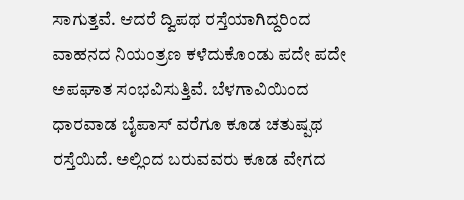ಸಾಗುತ್ತವೆ. ಆದರೆ ದ್ವಿಪಥ ರಸ್ತೆಯಾಗಿದ್ದರಿಂದ ವಾಹನದ ನಿಯಂತ್ರಣ ಕಳೆದುಕೊಂಡು ಪದೇ ಪದೇ ಅಪಘಾತ ಸಂಭವಿಸುತ್ತಿವೆ. ಬೆಳಗಾವಿಯಿಂದ ಧಾರವಾಡ ಬೈಪಾಸ್ ವರೆಗೂ ಕೂಡ ಚತುಷ್ಪಥ ರಸ್ತೆಯಿದೆ. ಅಲ್ಲಿಂದ ಬರುವವರು ಕೂಡ ವೇಗದ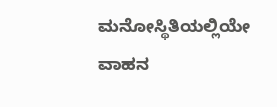ಮನೋಸ್ಥಿತಿಯಲ್ಲಿಯೇ ವಾಹನ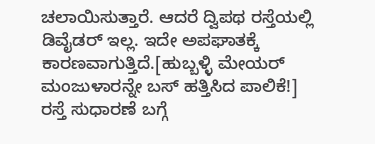ಚಲಾಯಿಸುತ್ತಾರೆ. ಆದರೆ ದ್ವಿಪಥ ರಸ್ತೆಯಲ್ಲಿ ಡಿವೈಡರ್ ಇಲ್ಲ. ಇದೇ ಅಪಘಾತಕ್ಕೆ ಕಾರಣವಾಗುತ್ತಿದೆ.[ಹುಬ್ಬಳ್ಳಿ ಮೇಯರ್ ಮಂಜುಳಾರನ್ನೇ ಬಸ್ ಹತ್ತಿಸಿದ ಪಾಲಿಕೆ!]
ರಸ್ತೆ ಸುಧಾರಣೆ ಬಗ್ಗೆ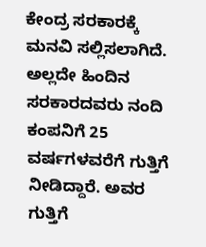ಕೇಂದ್ರ ಸರಕಾರಕ್ಕೆ ಮನವಿ ಸಲ್ಲಿಸಲಾಗಿದೆ. ಅಲ್ಲದೇ ಹಿಂದಿನ ಸರಕಾರದವರು ನಂದಿ ಕಂಪನಿಗೆ 25 ವರ್ಷಗಳವರೆಗೆ ಗುತ್ತಿಗೆ ನೀಡಿದ್ದಾರೆ. ಅವರ ಗುತ್ತಿಗೆ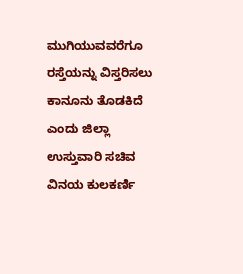ಮುಗಿಯುವವರೆಗೂ ರಸ್ತೆಯನ್ನು ವಿಸ್ತರಿಸಲು ಕಾನೂನು ತೊಡಕಿದೆ ಎಂದು ಜಿಲ್ಲಾ ಉಸ್ತುವಾರಿ ಸಚಿವ ವಿನಯ ಕುಲಕರ್ಣಿ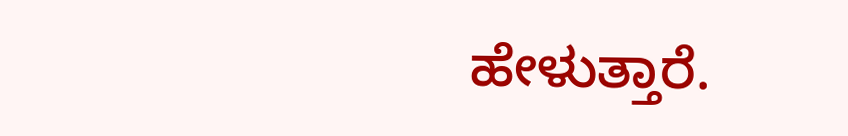ಹೇಳುತ್ತಾರೆ.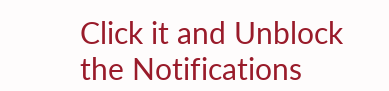Click it and Unblock the Notifications